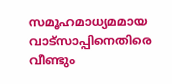സമൂഹമാധ്യമമായ വാട്സാപ്പിനെതിരെ വീണ്ടും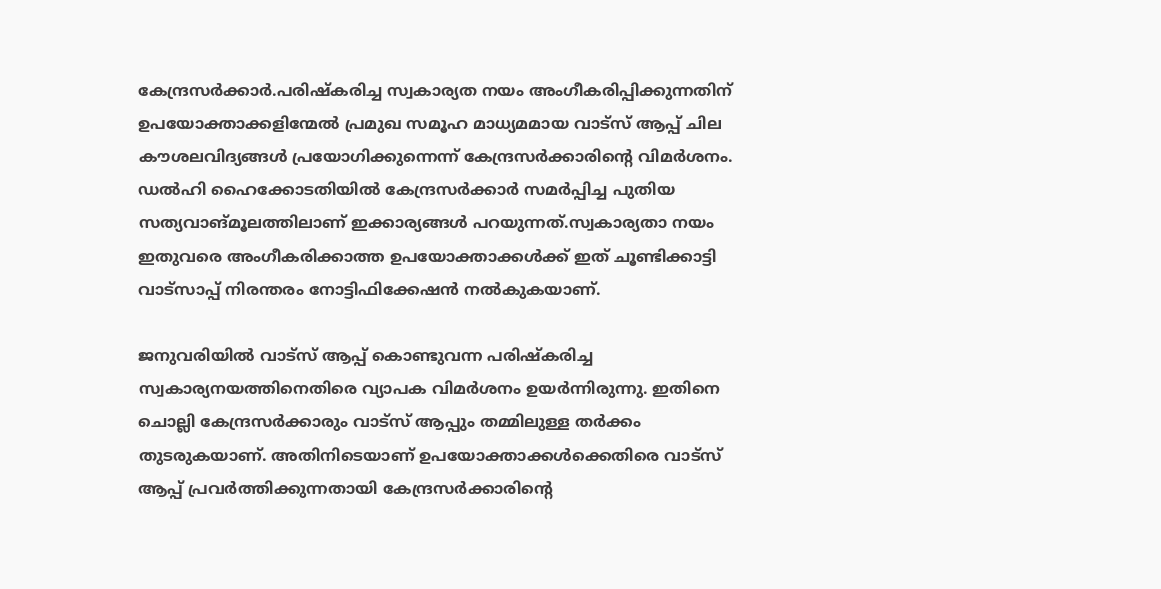കേന്ദ്രസര്‍ക്കാര്‍.പരിഷ്‌കരിച്ച സ്വകാര്യത നയം അംഗീകരിപ്പിക്കുന്നതിന് ഉപയോക്താക്കളിന്മേല്‍ പ്രമുഖ സമൂഹ മാധ്യമമായ വാട്‌സ് ആപ്പ് ചില കൗശലവിദ്യങ്ങള്‍ പ്രയോഗിക്കുന്നെന്ന് കേന്ദ്രസര്‍ക്കാരിന്റെ വിമര്‍ശനം. ഡല്‍ഹി ഹൈക്കോടതിയില്‍ കേന്ദ്രസര്‍ക്കാര്‍ സമര്‍പ്പിച്ച പുതിയ സത്യവാങ്മൂലത്തിലാണ് ഇക്കാര്യങ്ങള്‍ പറയുന്നത്.സ്വകാര്യതാ നയം ഇതുവരെ അംഗീകരിക്കാത്ത ഉപയോക്താക്കള്‍ക്ക് ഇത് ചൂണ്ടിക്കാട്ടി വാട്സാപ്പ് നിരന്തരം നോട്ടിഫിക്കേഷന്‍ നല്‍കുകയാണ്.

ജനുവരിയില്‍ വാട്‌സ് ആപ്പ് കൊണ്ടുവന്ന പരിഷ്‌കരിച്ച സ്വകാര്യനയത്തിനെതിരെ വ്യാപക വിമര്‍ശനം ഉയര്‍ന്നിരുന്നു. ഇതിനെ ചൊല്ലി കേന്ദ്രസര്‍ക്കാരും വാട്‌സ് ആപ്പും തമ്മിലുള്ള തര്‍ക്കം തുടരുകയാണ്. അതിനിടെയാണ് ഉപയോക്താക്കള്‍ക്കെതിരെ വാട്‌സ് ആപ്പ് പ്രവര്‍ത്തിക്കുന്നതായി കേന്ദ്രസര്‍ക്കാരിന്റെ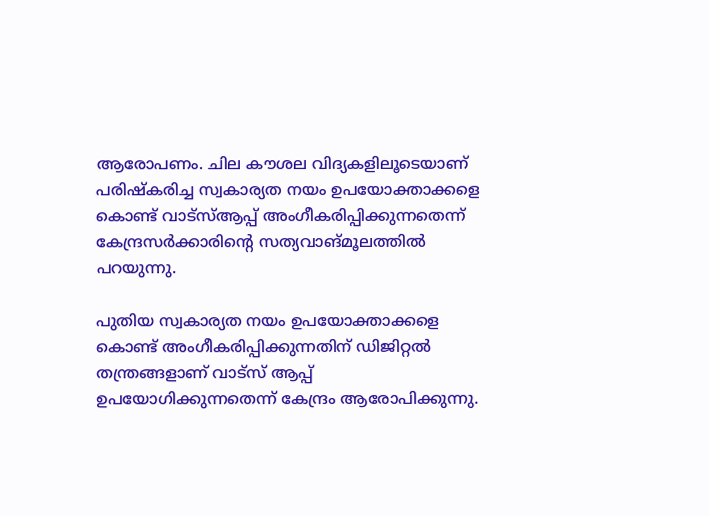ആരോപണം. ചില കൗശല വിദ്യകളിലൂടെയാണ് പരിഷ്‌കരിച്ച സ്വകാര്യത നയം ഉപയോക്താക്കളെ കൊണ്ട് വാട്‌സ്ആപ്പ് അംഗീകരിപ്പിക്കുന്നതെന്ന് കേന്ദ്രസര്‍ക്കാരിന്റെ സത്യവാങ്മൂലത്തില്‍ പറയുന്നു.

പുതിയ സ്വകാര്യത നയം ഉപയോക്താക്കളെ കൊണ്ട് അംഗീകരിപ്പിക്കുന്നതിന് ഡിജിറ്റല്‍ തന്ത്രങ്ങളാണ് വാട്‌സ് ആപ്പ് ഉപയോഗിക്കുന്നതെന്ന് കേന്ദ്രം ആരോപിക്കുന്നു.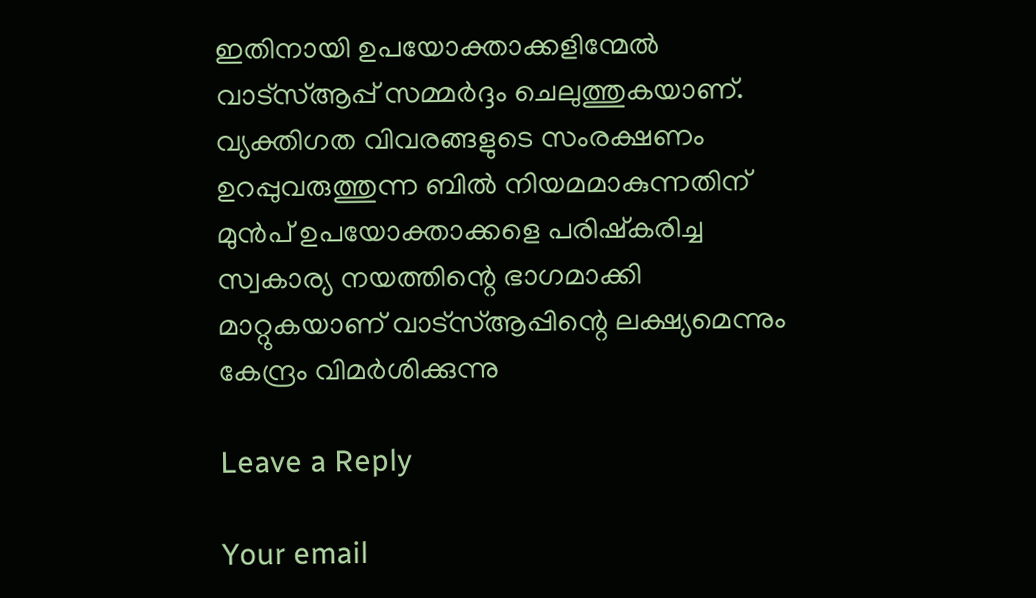ഇതിനായി ഉപയോക്താക്കളിന്മേല്‍ വാട്‌സ്ആപ്പ് സമ്മര്‍ദ്ദം ചെലുത്തുകയാണ്. വ്യക്തിഗത വിവരങ്ങളുടെ സംരക്ഷണം ഉറപ്പുവരുത്തുന്ന ബില്‍ നിയമമാകുന്നതിന് മുന്‍പ് ഉപയോക്താക്കളെ പരിഷ്‌കരിച്ച സ്വകാര്യ നയത്തിന്റെ ഭാഗമാക്കി മാറ്റുകയാണ് വാട്‌സ്ആപ്പിന്റെ ലക്ഷ്യമെന്നും കേന്ദ്രം വിമര്‍ശിക്കുന്നു

Leave a Reply

Your email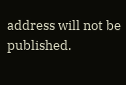address will not be published.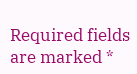Required fields are marked *